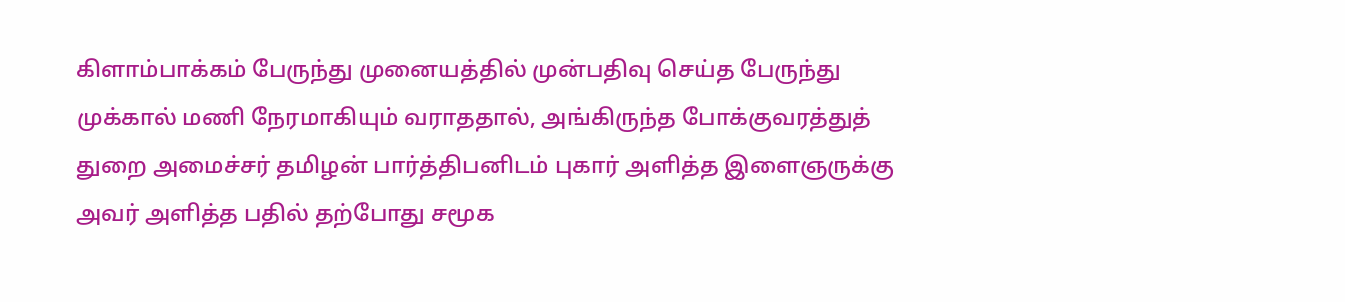கிளாம்பாக்கம் பேருந்து முனையத்தில் முன்பதிவு செய்த பேருந்து முக்கால் மணி நேரமாகியும் வராததால், அங்கிருந்த போக்குவரத்துத் துறை அமைச்சர் தமிழன் பார்த்திபனிடம் புகார் அளித்த இளைஞருக்கு அவர் அளித்த பதில் தற்போது சமூக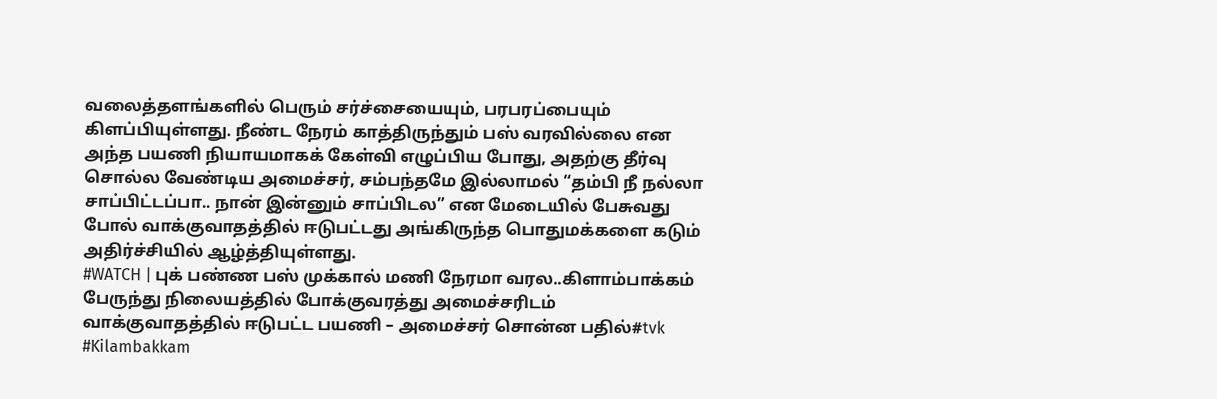வலைத்தளங்களில் பெரும் சர்ச்சையையும், பரபரப்பையும் கிளப்பியுள்ளது. நீண்ட நேரம் காத்திருந்தும் பஸ் வரவில்லை என அந்த பயணி நியாயமாகக் கேள்வி எழுப்பிய போது, அதற்கு தீர்வு சொல்ல வேண்டிய அமைச்சர், சம்பந்தமே இல்லாமல் “தம்பி நீ நல்லா சாப்பிட்டப்பா.. நான் இன்னும் சாப்பிடல” என மேடையில் பேசுவது போல் வாக்குவாதத்தில் ஈடுபட்டது அங்கிருந்த பொதுமக்களை கடும் அதிர்ச்சியில் ஆழ்த்தியுள்ளது.
#WATCH | புக் பண்ண பஸ் முக்கால் மணி நேரமா வரல..கிளாம்பாக்கம் பேருந்து நிலையத்தில் போக்குவரத்து அமைச்சரிடம் வாக்குவாதத்தில் ஈடுபட்ட பயணி – அமைச்சர் சொன்ன பதில்#tvk #Kilambakkam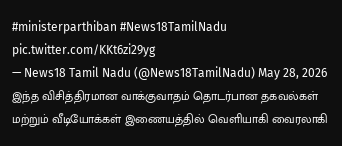#ministerparthiban #News18TamilNadu pic.twitter.com/KKt6zi29yg
— News18 Tamil Nadu (@News18TamilNadu) May 28, 2026
இந்த விசித்திரமான வாக்குவாதம் தொடர்பான தகவல்கள் மற்றும் வீடியோக்கள் இணையத்தில் வெளியாகி வைரலாகி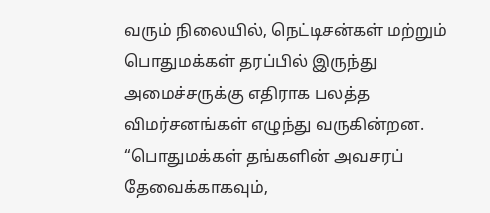வரும் நிலையில், நெட்டிசன்கள் மற்றும் பொதுமக்கள் தரப்பில் இருந்து அமைச்சருக்கு எதிராக பலத்த விமர்சனங்கள் எழுந்து வருகின்றன. “பொதுமக்கள் தங்களின் அவசரப் தேவைக்காகவும்,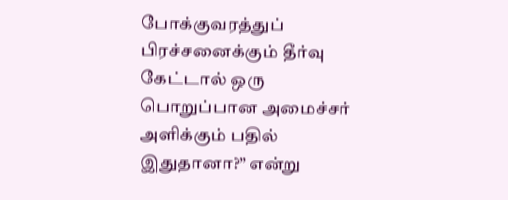போக்குவரத்துப் பிரச்சனைக்கும் தீர்வு கேட்டால் ஒரு பொறுப்பான அமைச்சர் அளிக்கும் பதில் இதுதானா?” என்று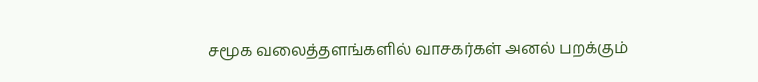சமூக வலைத்தளங்களில் வாசகர்கள் அனல் பறக்கும்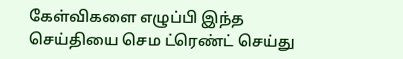கேள்விகளை எழுப்பி இந்த செய்தியை செம ட்ரெண்ட் செய்து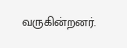வருகின்றனர்.